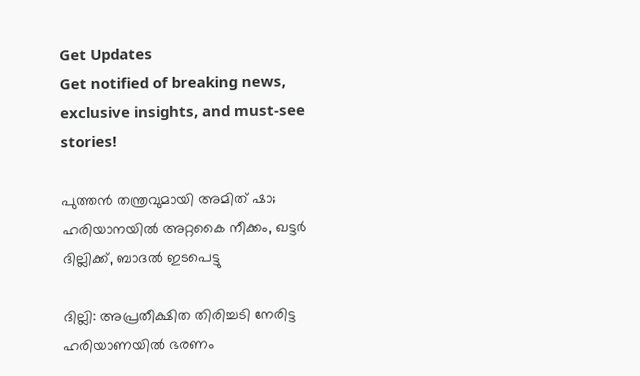Get Updates
Get notified of breaking news, exclusive insights, and must-see stories!

പുത്തൻ തന്ത്രവുമായി അമിത് ഷാ; ഹരിയാനയില്‍ അറ്റകൈ നീക്കം, ഖട്ടര്‍ ദില്ലിക്ക്, ബാദല്‍ ഇടപെട്ടു

ദില്ലി: അപ്രതീക്ഷിത തിരിച്ചടി നേരിട്ട ഹരിയാണയില്‍ ഭരണം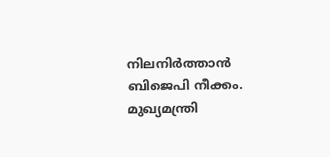നിലനിര്‍ത്താന്‍ ബിജെപി നീക്കം. മുഖ്യമന്ത്രി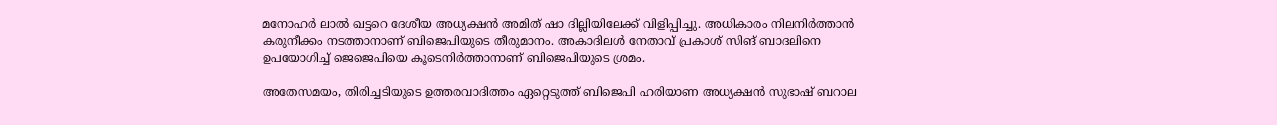മനോഹര്‍ ലാല്‍ ഖട്ടറെ ദേശീയ അധ്യക്ഷന്‍ അമിത് ഷാ ദില്ലിയിലേക്ക് വിളിപ്പിച്ചു. അധികാരം നിലനിര്‍ത്താന്‍ കരുനീക്കം നടത്താനാണ് ബിജെപിയുടെ തീരുമാനം. അകാദിലള്‍ നേതാവ് പ്രകാശ് സിങ് ബാദലിനെ ഉപയോഗിച്ച് ജെജെപിയെ കൂടെനിർത്താനാണ് ബിജെപിയുടെ ശ്രമം.

അതേസമയം, തിരിച്ചടിയുടെ ഉത്തരവാദിത്തം ഏറ്റെടുത്ത് ബിജെപി ഹരിയാണ അധ്യക്ഷന്‍ സുഭാഷ് ബറാല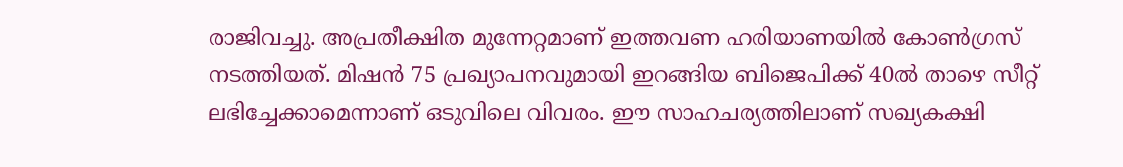രാജിവച്ചു. അപ്രതീക്ഷിത മുന്നേറ്റമാണ് ഇത്തവണ ഹരിയാണയില്‍ കോണ്‍ഗ്രസ് നടത്തിയത്. മിഷന്‍ 75 പ്രഖ്യാപനവുമായി ഇറങ്ങിയ ബിജെപിക്ക് 40ല്‍ താഴെ സീറ്റ് ലഭിച്ചേക്കാമെന്നാണ് ഒടുവിലെ വിവരം. ഈ സാഹചര്യത്തിലാണ് സഖ്യകക്ഷി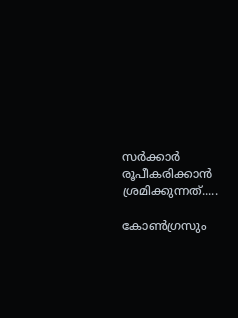സര്‍ക്കാര്‍ രൂപീകരിക്കാന്‍ ശ്രമിക്കുന്നത്.....

കോണ്‍ഗ്രസും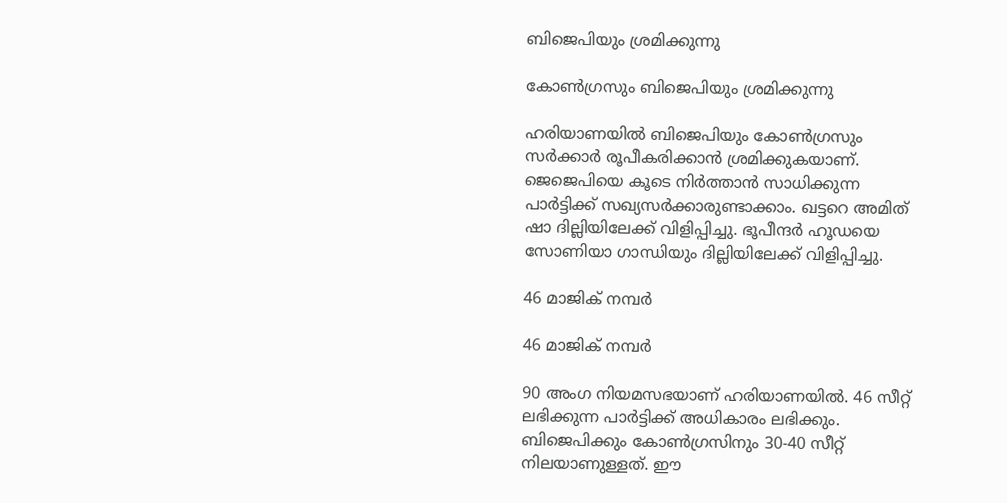ബിജെപിയും ശ്രമിക്കുന്നു

കോണ്‍ഗ്രസും ബിജെപിയും ശ്രമിക്കുന്നു

ഹരിയാണയില്‍ ബിജെപിയും കോണ്‍ഗ്രസും സര്‍ക്കാര്‍ രൂപീകരിക്കാന്‍ ശ്രമിക്കുകയാണ്. ജെജെപിയെ കൂടെ നിര്‍ത്താന്‍ സാധിക്കുന്ന പാര്‍ട്ടിക്ക് സഖ്യസര്‍ക്കാരുണ്ടാക്കാം. ഖട്ടറെ അമിത് ഷാ ദില്ലിയിലേക്ക് വിളിപ്പിച്ചു. ഭൂപീന്ദര്‍ ഹൂഡയെ സോണിയാ ഗാന്ധിയും ദില്ലിയിലേക്ക് വിളിപ്പിച്ചു.

46 മാജിക് നമ്പര്‍

46 മാജിക് നമ്പര്‍

90 അംഗ നിയമസഭയാണ് ഹരിയാണയില്‍. 46 സീറ്റ് ലഭിക്കുന്ന പാര്‍ട്ടിക്ക് അധികാരം ലഭിക്കും. ബിജെപിക്കും കോണ്‍ഗ്രസിനും 30-40 സീറ്റ് നിലയാണുള്ളത്. ഈ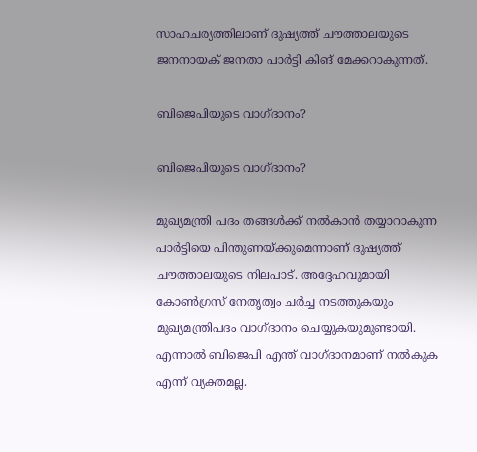സാഹചര്യത്തിലാണ് ദുഷ്യത്ത് ചൗത്താലയുടെ ജനനായക് ജനതാ പാര്‍ട്ടി കിങ് മേക്കറാകുന്നത്.

ബിജെപിയുടെ വാഗ്ദാനം?

ബിജെപിയുടെ വാഗ്ദാനം?

മുഖ്യമന്ത്രി പദം തങ്ങള്‍ക്ക് നല്‍കാന്‍ തയ്യാറാകുന്ന പാര്‍ട്ടിയെ പിന്തുണയ്ക്കുമെന്നാണ് ദുഷ്യത്ത് ചൗത്താലയുടെ നിലപാട്. അദ്ദേഹവുമായി കോണ്‍ഗ്രസ് നേതൃത്വം ചര്‍ച്ച നടത്തുകയും മുഖ്യമന്ത്രിപദം വാഗ്ദാനം ചെയ്യുകയുമുണ്ടായി. എന്നാല്‍ ബിജെപി എന്ത് വാഗ്ദാനമാണ് നല്‍കുക എന്ന് വ്യക്തമല്ല.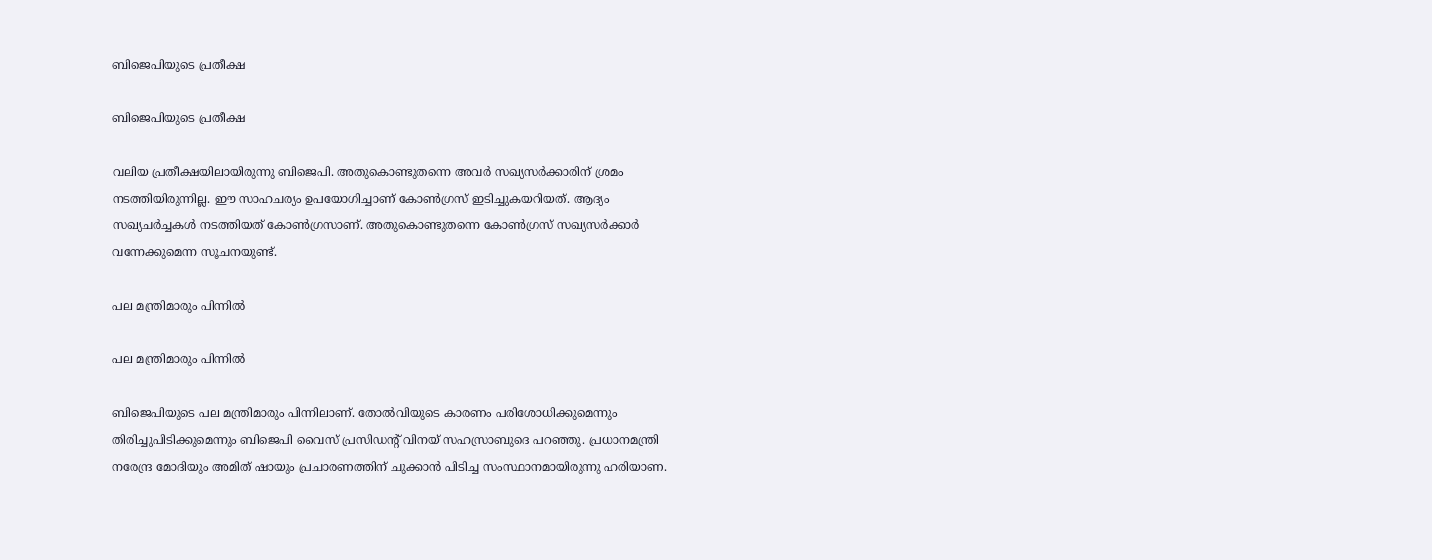ബിജെപിയുടെ പ്രതീക്ഷ

ബിജെപിയുടെ പ്രതീക്ഷ

വലിയ പ്രതീക്ഷയിലായിരുന്നു ബിജെപി. അതുകൊണ്ടുതന്നെ അവര്‍ സഖ്യസര്‍ക്കാരിന് ശ്രമം നടത്തിയിരുന്നില്ല. ഈ സാഹചര്യം ഉപയോഗിച്ചാണ് കോണ്‍ഗ്രസ് ഇടിച്ചുകയറിയത്. ആദ്യം സഖ്യചര്‍ച്ചകള്‍ നടത്തിയത് കോണ്‍ഗ്രസാണ്. അതുകൊണ്ടുതന്നെ കോണ്‍ഗ്രസ് സഖ്യസര്‍ക്കാര്‍ വന്നേക്കുമെന്ന സൂചനയുണ്ട്.

പല മന്ത്രിമാരും പിന്നില്‍

പല മന്ത്രിമാരും പിന്നില്‍

ബിജെപിയുടെ പല മന്ത്രിമാരും പിന്നിലാണ്. തോല്‍വിയുടെ കാരണം പരിശോധിക്കുമെന്നും തിരിച്ചുപിടിക്കുമെന്നും ബിജെപി വൈസ് പ്രസിഡന്റ് വിനയ് സഹസ്രാബുദെ പറഞ്ഞു. പ്രധാനമന്ത്രി നരേന്ദ്ര മോദിയും അമിത് ഷായും പ്രചാരണത്തിന് ചുക്കാന്‍ പിടിച്ച സംസ്ഥാനമായിരുന്നു ഹരിയാണ.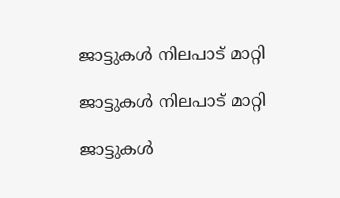ജാട്ടുകള്‍ നിലപാട് മാറ്റി

ജാട്ടുകള്‍ നിലപാട് മാറ്റി

ജാട്ടുകള്‍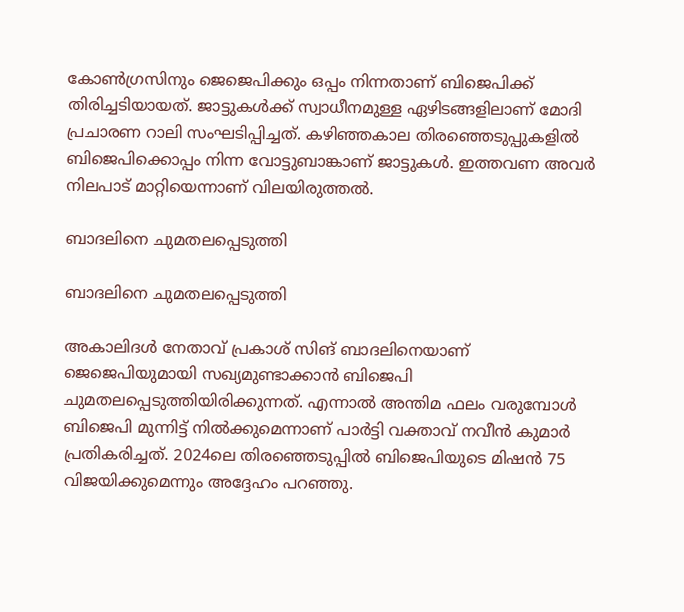കോണ്‍ഗ്രസിനും ജെജെപിക്കും ഒപ്പം നിന്നതാണ് ബിജെപിക്ക് തിരിച്ചടിയായത്. ജാട്ടുകള്‍ക്ക് സ്വാധീനമുള്ള ഏഴിടങ്ങളിലാണ് മോദി പ്രചാരണ റാലി സംഘടിപ്പിച്ചത്. കഴിഞ്ഞകാല തിരഞ്ഞെടുപ്പുകളില്‍ ബിജെപിക്കൊപ്പം നിന്ന വോട്ടുബാങ്കാണ് ജാട്ടുകള്‍. ഇത്തവണ അവര്‍ നിലപാട് മാറ്റിയെന്നാണ് വിലയിരുത്തല്‍.

ബാദലിനെ ചുമതലപ്പെടുത്തി

ബാദലിനെ ചുമതലപ്പെടുത്തി

അകാലിദള്‍ നേതാവ് പ്രകാശ് സിങ് ബാദലിനെയാണ് ജെജെപിയുമായി സഖ്യമുണ്ടാക്കാന്‍ ബിജെപി ചുമതലപ്പെടുത്തിയിരിക്കുന്നത്. എന്നാല്‍ അന്തിമ ഫലം വരുമ്പോള്‍ ബിജെപി മുന്നിട്ട് നില്‍ക്കുമെന്നാണ് പാര്‍ട്ടി വക്താവ് നവീന്‍ കുമാര്‍ പ്രതികരിച്ചത്. 2024ലെ തിരഞ്ഞെടുപ്പില്‍ ബിജെപിയുടെ മിഷന്‍ 75 വിജയിക്കുമെന്നും അദ്ദേഹം പറഞ്ഞു.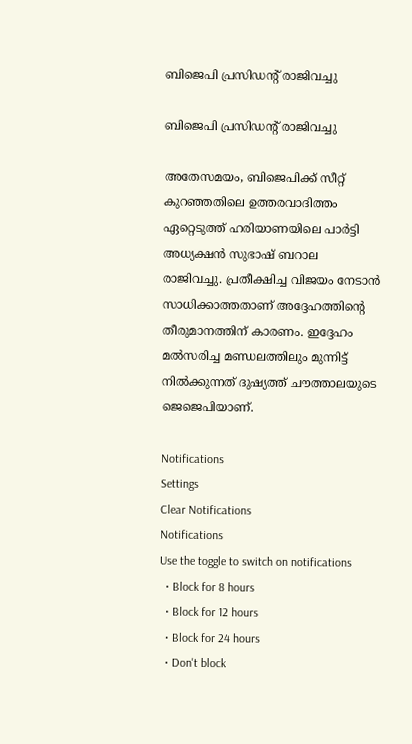ബിജെപി പ്രസിഡന്റ് രാജിവച്ചു

ബിജെപി പ്രസിഡന്റ് രാജിവച്ചു

അതേസമയം, ബിജെപിക്ക് സീറ്റ് കുറഞ്ഞതിലെ ഉത്തരവാദിത്തം ഏറ്റെടുത്ത് ഹരിയാണയിലെ പാര്‍ട്ടി അധ്യക്ഷന്‍ സുഭാഷ് ബറാല രാജിവച്ചു. പ്രതീക്ഷിച്ച വിജയം നേടാന്‍ സാധിക്കാത്തതാണ് അദ്ദേഹത്തിന്റെ തീരുമാനത്തിന് കാരണം. ഇദ്ദേഹം മല്‍സരിച്ച മണ്ഡലത്തിലും മുന്നിട്ട് നില്‍ക്കുന്നത് ദുഷ്യത്ത് ചൗത്താലയുടെ ജെജെപിയാണ്.

Notifications
Settings
Clear Notifications
Notifications
Use the toggle to switch on notifications
  • Block for 8 hours
  • Block for 12 hours
  • Block for 24 hours
  • Don't block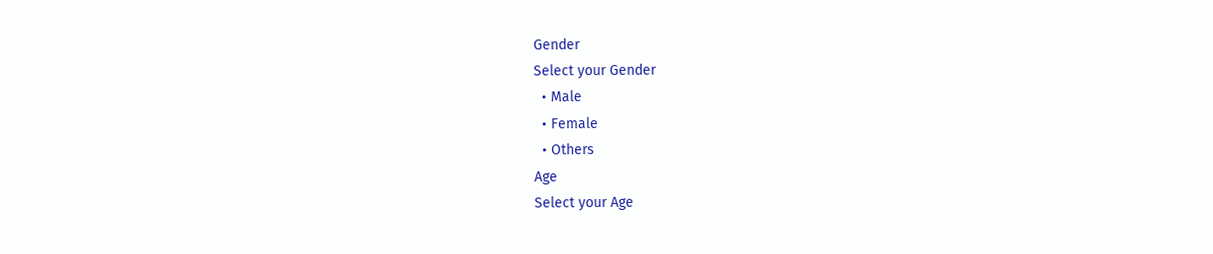Gender
Select your Gender
  • Male
  • Female
  • Others
Age
Select your Age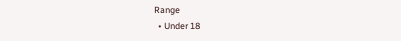Range
  • Under 18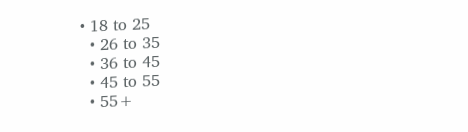• 18 to 25
  • 26 to 35
  • 36 to 45
  • 45 to 55
  • 55+